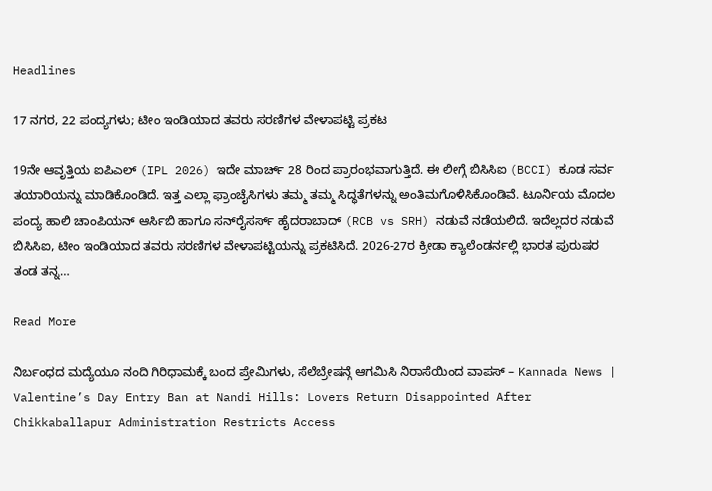Headlines

17 ನಗರ, 22 ಪಂದ್ಯಗಳು; ಟೀಂ ಇಂಡಿಯಾದ ತವರು ಸರಣಿಗಳ ವೇಳಾಪಟ್ಟಿ ಪ್ರಕಟ

19ನೇ ಆವೃತ್ತಿಯ ಐಪಿಎಲ್ (IPL 2026) ಇದೇ ಮಾರ್ಚ್ 28 ರಿಂದ ಪ್ರಾರಂಭವಾಗುತ್ತಿದೆ. ಈ ಲೀಗ್ಗೆ ಬಿಸಿಸಿಐ (BCCI) ಕೂಡ ಸರ್ವ ತಯಾರಿಯನ್ನು ಮಾಡಿಕೊಂಡಿದೆ. ಇತ್ತ ಎಲ್ಲಾ ಫ್ರಾಂಚೈಸಿಗಳು ತಮ್ಮ ತಮ್ಮ ಸಿದ್ಧತೆಗಳನ್ನು ಅಂತಿಮಗೊಳಿಸಿಕೊಂಡಿವೆ. ಟೂರ್ನಿಯ ಮೊದಲ ಪಂದ್ಯ ಹಾಲಿ ಚಾಂಪಿಯನ್ ಆರ್ಸಿಬಿ ಹಾಗೂ ಸನ್‌ರೈಸರ್ಸ್ ಹೈದರಾಬಾದ್ (RCB vs SRH) ನಡುವೆ ನಡೆಯಲಿದೆ. ಇದೆಲ್ಲದರ ನಡುವೆ ಬಿಸಿಸಿಐ, ಟೀಂ ಇಂಡಿಯಾದ ತವರು ಸರಣಿಗಳ ವೇಳಾಪಟ್ಟಿಯನ್ನು ಪ್ರಕಟಿಸಿದೆ. 2026-27ರ ಕ್ರೀಡಾ ಕ್ಯಾಲೆಂಡರ್ನಲ್ಲಿ ಭಾರತ ಪುರುಷರ ತಂಡ ತನ್ನ…

Read More

ನಿರ್ಬಂಧದ ಮದ್ಯೆಯೂ ನಂದಿ ಗಿರಿಧಾಮಕ್ಕೆ ಬಂದ ಪ್ರೇಮಿಗಳು, ಸೆಲೆಬ್ರೇಷನ್ಗೆ ಆಗಮಿಸಿ ನಿರಾಸೆಯಿಂದ ವಾಪಸ್ – Kannada News | Valentine’s Day Entry Ban at Nandi Hills: Lovers Return Disappointed After Chikkaballapur Administration Restricts Access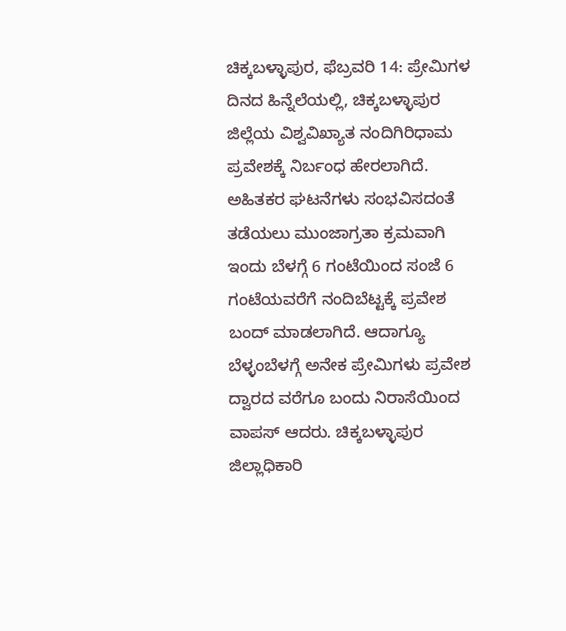ಚಿಕ್ಕಬಳ್ಳಾಪುರ, ಫೆಬ್ರವರಿ 14: ಪ್ರೇಮಿಗಳ ದಿನದ ಹಿನ್ನೆಲೆಯಲ್ಲಿ, ಚಿಕ್ಕಬಳ್ಳಾಪುರ ಜಿಲ್ಲೆಯ ವಿಶ್ವವಿಖ್ಯಾತ ನಂದಿಗಿರಿಧಾಮ ಪ್ರವೇಶಕ್ಕೆ ನಿರ್ಬಂಧ ಹೇರಲಾಗಿದೆ. ಅಹಿತಕರ ಘಟನೆಗಳು ಸಂಭವಿಸದಂತೆ ತಡೆಯಲು ಮುಂಜಾಗ್ರತಾ ಕ್ರಮವಾಗಿ ಇಂದು ಬೆಳಗ್ಗೆ 6 ಗಂಟೆಯಿಂದ ಸಂಜೆ 6 ಗಂಟೆಯವರೆಗೆ ನಂದಿಬೆಟ್ಟಕ್ಕೆ ಪ್ರವೇಶ ಬಂದ್ ಮಾಡಲಾಗಿದೆ. ಆದಾಗ್ಯೂ ಬೆಳ್ಳಂಬೆಳಗ್ಗೆ ಅನೇಕ ಪ್ರೇಮಿಗಳು ಪ್ರವೇಶ ದ್ವಾರದ ವರೆಗೂ ಬಂದು ನಿರಾಸೆಯಿಂದ ವಾಪಸ್ ಆದರು. ಚಿಕ್ಕಬಳ್ಳಾಪುರ ಜಿಲ್ಲಾಧಿಕಾರಿ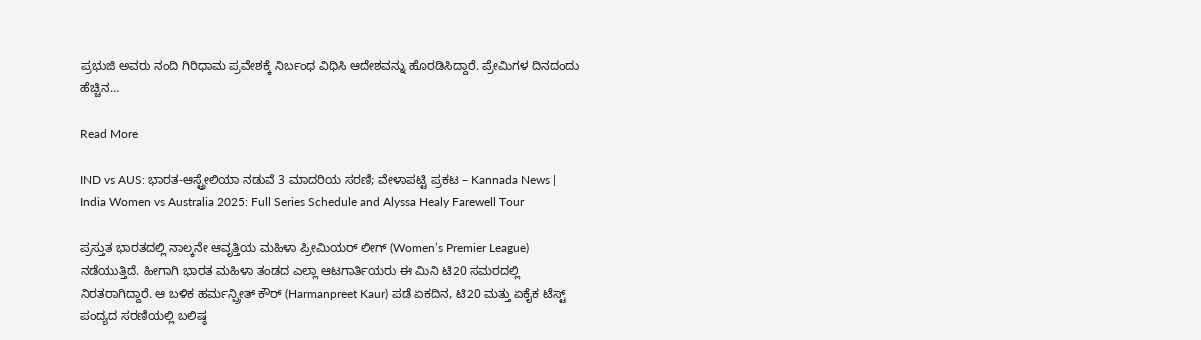ಪ್ರಭುಜಿ ಅವರು ನಂದಿ ಗಿರಿಧಾಮ ಪ್ರವೇಶಕ್ಕೆ ನಿರ್ಬಂಧ ವಿಧಿಸಿ ಆದೇಶವನ್ನು ಹೊರಡಿಸಿದ್ದಾರೆ. ಪ್ರೇಮಿಗಳ ದಿನದಂದು ಹೆಚ್ಚಿನ…

Read More

IND vs AUS: ಭಾರತ-ಆಸ್ಟ್ರೇಲಿಯಾ ನಡುವೆ 3 ಮಾದರಿಯ ಸರಣಿ; ವೇಳಾಪಟ್ಟಿ ಪ್ರಕಟ – Kannada News | India Women vs Australia 2025: Full Series Schedule and Alyssa Healy Farewell Tour

ಪ್ರಸ್ತುತ ಭಾರತದಲ್ಲಿ ನಾಲ್ಕನೇ ಆವೃತ್ತಿಯ ಮಹಿಳಾ ಪ್ರೀಮಿಯರ್ ಲೀಗ್ (Women’s Premier League) ನಡೆಯುತ್ತಿದೆ. ಹೀಗಾಗಿ ಭಾರತ ಮಹಿಳಾ ತಂಡದ ಎಲ್ಲಾ ಆಟಗಾರ್ತಿಯರು ಈ ಮಿನಿ ಟಿ20 ಸಮರದಲ್ಲಿ ನಿರತರಾಗಿದ್ದಾರೆ. ಆ ಬಳಿಕ ಹರ್ಮನ್ಪ್ರೀತ್ ಕೌರ್ (Harmanpreet Kaur) ಪಡೆ ಏಕದಿನ, ಟಿ20 ಮತ್ತು ಏಕೈಕ ಟೆಸ್ಟ್ ಪಂದ್ಯದ ಸರಣಿಯಲ್ಲಿ ಬಲಿಷ್ಠ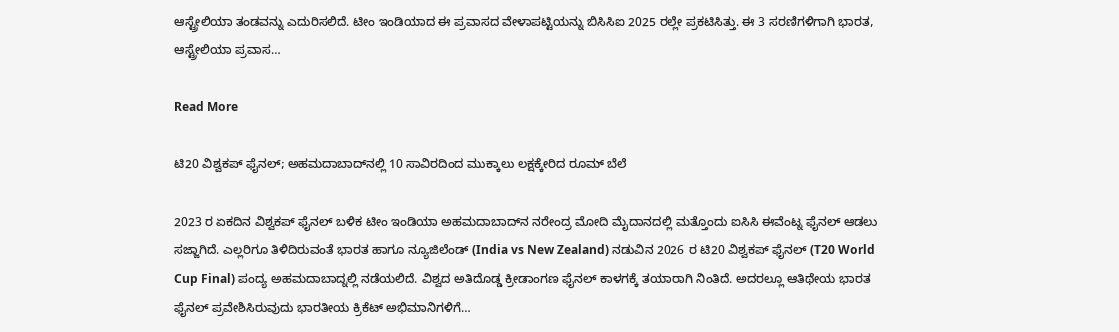ಆಸ್ಟ್ರೇಲಿಯಾ ತಂಡವನ್ನು ಎದುರಿಸಲಿದೆ. ಟೀಂ ಇಂಡಿಯಾದ ಈ ಪ್ರವಾಸದ ವೇಳಾಪಟ್ಟಿಯನ್ನು ಬಿಸಿಸಿಐ 2025 ರಲ್ಲೇ ಪ್ರಕಟಿಸಿತ್ತು. ಈ 3 ಸರಣಿಗಳಿಗಾಗಿ ಭಾರತ, ಆಸ್ಟ್ರೇಲಿಯಾ ಪ್ರವಾಸ…

Read More

ಟಿ20 ವಿಶ್ವಕಪ್ ಫೈನಲ್; ಅಹಮದಾಬಾದ್‌ನಲ್ಲಿ 10 ಸಾವಿರದಿಂದ ಮುಕ್ಕಾಲು ಲಕ್ಷಕ್ಕೇರಿದ ರೂಮ್ ಬೆಲೆ

2023 ರ ಏಕದಿನ ವಿಶ್ವಕಪ್ ಫೈನಲ್ ಬಳಿಕ ಟೀಂ ಇಂಡಿಯಾ ಅಹಮದಾಬಾದ್‌ನ ನರೇಂದ್ರ ಮೋದಿ ಮೈದಾನದಲ್ಲಿ ಮತ್ತೊಂದು ಐಸಿಸಿ ಈವೆಂಟ್ನ ಫೈನಲ್ ಆಡಲು ಸಜ್ಜಾಗಿದೆ. ಎಲ್ಲರಿಗೂ ತಿಳಿದಿರುವಂತೆ ಭಾರತ ಹಾಗೂ ನ್ಯೂಜಿಲೆಂಡ್ (India vs New Zealand) ನಡುವಿನ 2026 ರ ಟಿ20 ವಿಶ್ವಕಪ್ ಫೈನಲ್ (T20 World Cup Final) ಪಂದ್ಯ ಅಹಮದಾಬಾದ್ನಲ್ಲಿ ನಡೆಯಲಿದೆ. ವಿಶ್ವದ ಅತಿದೊಡ್ಡ ಕ್ರೀಡಾಂಗಣ ಫೈನಲ್ ಕಾಳಗಕ್ಕೆ ತಯಾರಾಗಿ ನಿಂತಿದೆ. ಅದರಲ್ಲೂ ಆತಿಥೇಯ ಭಾರತ ಫೈನಲ್ ಪ್ರವೇಶಿಸಿರುವುದು ಭಾರತೀಯ ಕ್ರಿಕೆಟ್ ಅಭಿಮಾನಿಗಳಿಗೆ…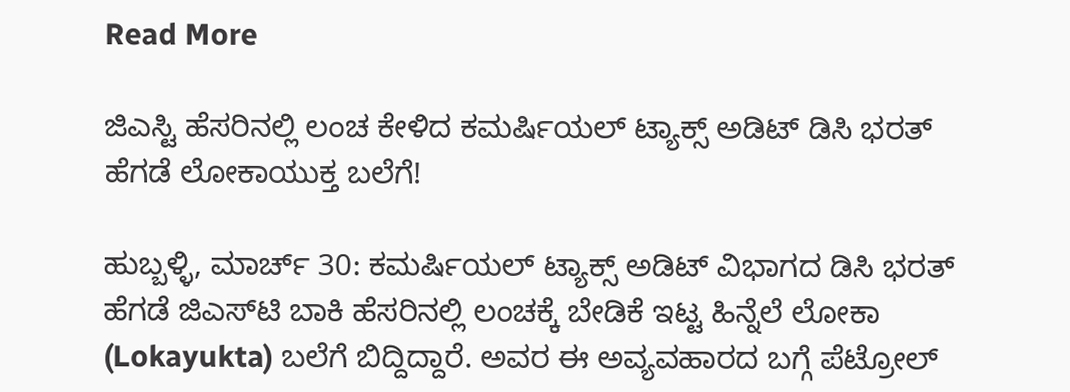Read More

ಜಿಎಸ್ಟಿ ಹೆಸರಿನಲ್ಲಿ ಲಂಚ ಕೇಳಿದ ಕಮರ್ಷಿಯಲ್ ಟ್ಯಾಕ್ಸ್ ಅಡಿಟ್ ಡಿಸಿ ಭರತ್ ಹೆಗಡೆ ಲೋಕಾಯುಕ್ತ ಬಲೆಗೆ!

ಹುಬ್ಬಳ್ಳಿ, ಮಾರ್ಚ್ 30: ಕಮರ್ಷಿಯಲ್ ಟ್ಯಾಕ್ಸ್ ಅಡಿಟ್ ವಿಭಾಗದ ಡಿಸಿ ಭರತ್ ಹೆಗಡೆ ಜಿಎಸ್‌ಟಿ ಬಾಕಿ ಹೆಸರಿನಲ್ಲಿ ಲಂಚಕ್ಕೆ ಬೇಡಿಕೆ ಇಟ್ಟ ಹಿನ್ನೆಲೆ ಲೋಕಾ (Lokayukta) ಬಲೆಗೆ ಬಿದ್ದಿದ್ದಾರೆ. ಅವರ ಈ ಅವ್ಯವಹಾರದ ಬಗ್ಗೆ ಪೆಟ್ರೋಲ್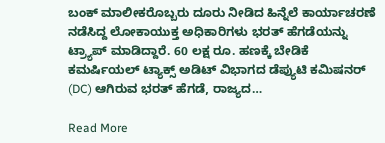ಬಂಕ್ ಮಾಲೀಕರೊಬ್ಬರು ದೂರು ನೀಡಿದ ಹಿನ್ನೆಲೆ ಕಾರ್ಯಾಚರಣೆ ನಡೆಸಿದ್ದ ಲೋಕಾಯುಕ್ತ ಅಧಿಕಾರಿಗಳು ಭರತ್ ಹೆಗಡೆಯನ್ನು ಟ್ರ್ಯಾಪ್ ಮಾಡಿದ್ದಾರೆ. 60 ಲಕ್ಷ ರೂ. ಹಣಕ್ಕೆ ಬೇಡಿಕೆ ಕಮರ್ಷಿಯಲ್ ಟ್ಯಾಕ್ಸ್ ಅಡಿಟ್ ವಿಭಾಗದ ಡೆಪ್ಯುಟಿ ಕಮಿಷನರ್ (DC) ಆಗಿರುವ ಭರತ್ ಹೆಗಡೆ, ರಾಜ್ಯದ…

Read More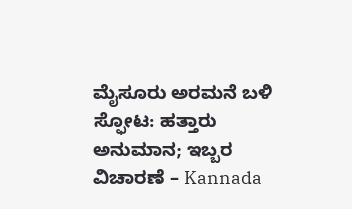ಮೈಸೂರು ಅರಮನೆ ಬಳಿ ಸ್ಫೋಟ: ಹತ್ತಾರು ಅನುಮಾನ; ಇಬ್ಬರ ವಿಚಾರಣೆ – Kannada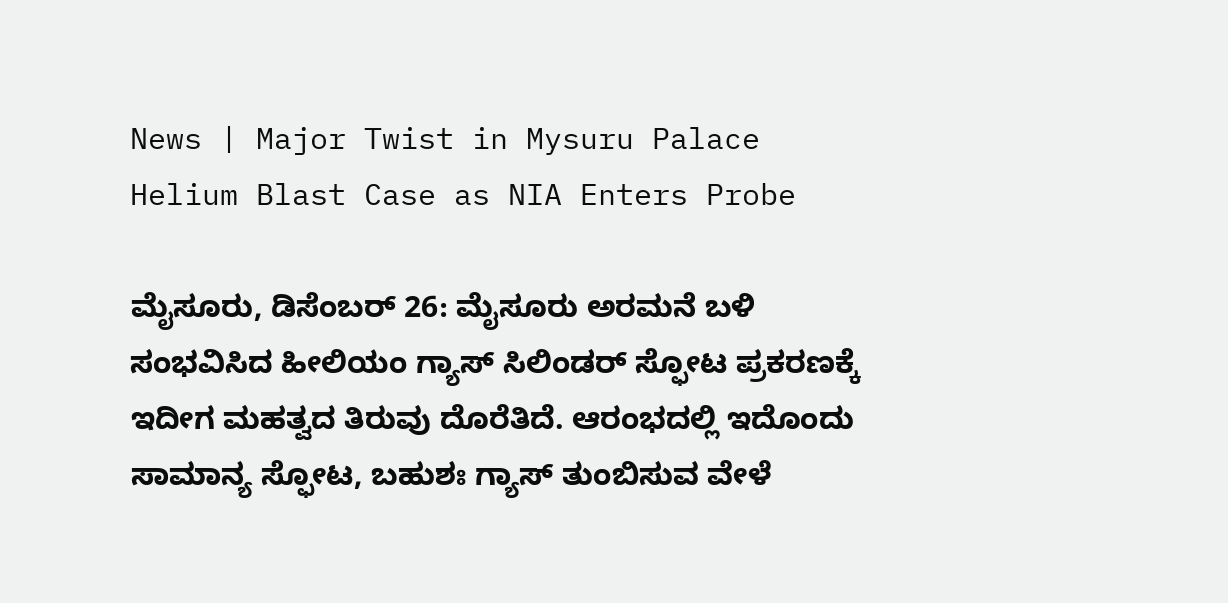News | Major Twist in Mysuru Palace Helium Blast Case as NIA Enters Probe

ಮೈಸೂರು, ಡಿಸೆಂಬರ್ 26: ಮೈಸೂರು ಅರಮನೆ ಬಳಿ ಸಂಭವಿಸಿದ ಹೀಲಿಯಂ ಗ್ಯಾಸ್ ಸಿಲಿಂಡರ್ ಸ್ಫೋಟ ಪ್ರಕರಣಕ್ಕೆ ಇದೀಗ ಮಹತ್ವದ ತಿರುವು ದೊರೆತಿದೆ. ಆರಂಭದಲ್ಲಿ ಇದೊಂದು ಸಾಮಾನ್ಯ ಸ್ಫೋಟ, ಬಹುಶಃ ಗ್ಯಾಸ್ ತುಂಬಿಸುವ ವೇಳೆ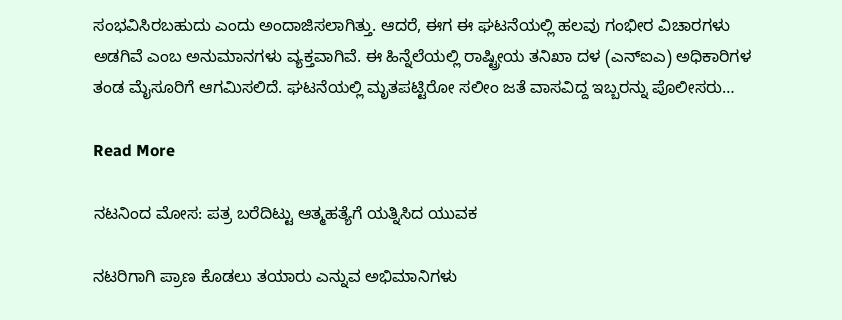ಸಂಭವಿಸಿರಬಹುದು ಎಂದು ಅಂದಾಜಿಸಲಾಗಿತ್ತು. ಆದರೆ, ಈಗ ಈ ಘಟನೆಯಲ್ಲಿ ಹಲವು ಗಂಭೀರ ವಿಚಾರಗಳು ಅಡಗಿವೆ ಎಂಬ ಅನುಮಾನಗಳು ವ್ಯಕ್ತವಾಗಿವೆ. ಈ ಹಿನ್ನೆಲೆಯಲ್ಲಿ ರಾಷ್ಟ್ರೀಯ ತನಿಖಾ ದಳ (ಎನ್‌ಐಎ) ಅಧಿಕಾರಿಗಳ ತಂಡ ಮೈಸೂರಿಗೆ ಆಗಮಿಸಲಿದೆ. ಘಟನೆಯಲ್ಲಿ ಮೃತಪಟ್ಟಿರೋ ಸಲೀಂ ಜತೆ ವಾಸವಿದ್ದ ಇಬ್ಬರನ್ನು ಪೊಲೀಸರು…

Read More

ನಟನಿಂದ ಮೋಸ: ಪತ್ರ ಬರೆದಿಟ್ಟು ಆತ್ಮಹತ್ಯೆಗೆ ಯತ್ನಿಸಿದ ಯುವಕ

ನಟರಿಗಾಗಿ ಪ್ರಾಣ ಕೊಡಲು ತಯಾರು ಎನ್ನುವ ಅಭಿಮಾನಿಗಳು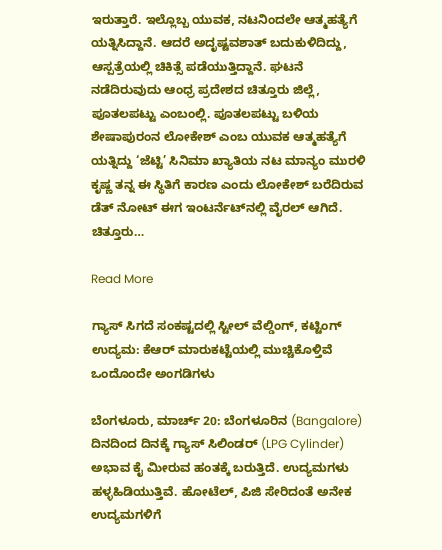ಇರುತ್ತಾರೆ. ಇಲ್ಲೊಬ್ಬ ಯುವಕ, ನಟನಿಂದಲೇ ಆತ್ಮಹತ್ಯೆಗೆ ಯತ್ನಿಸಿದ್ದಾನೆ. ಆದರೆ ಅದೃಷ್ಟವಶಾತ್ ಬದುಕುಳಿದಿದ್ದು, ಆಸ್ಪತ್ರೆಯಲ್ಲಿ ಚಿಕಿತ್ಸೆ ಪಡೆಯುತ್ತಿದ್ದಾನೆ. ಘಟನೆ ನಡೆದಿರುವುದು ಆಂಧ್ರ ಪ್ರದೇಶದ ಚಿತ್ತೂರು ಜಿಲ್ಲೆ, ಪೂತಲಪಟ್ಟು ಎಂಬಂಲ್ಲಿ. ಪೂತಲಪಟ್ಟು ಬಳಿಯ ಶೇಷಾಪುರಂನ ಲೋಕೇಶ್ ಎಂಬ ಯುವಕ ಆತ್ಮಹತ್ಯೆಗೆ ಯತ್ನಿದ್ದು ‘ಜೆಟ್ಟಿ’ ಸಿನಿಮಾ ಖ್ಯಾತಿಯ ನಟ ಮಾನ್ಯಂ ಮುರಳಿ ಕೃಷ್ಣ ತನ್ನ ಈ ಸ್ಥಿತಿಗೆ ಕಾರಣ ಎಂದು ಲೋಕೇಶ್ ಬರೆದಿರುವ ಡೆತ್ ನೋಟ್ ಈಗ ಇಂಟರ್ನೆಟ್‌ನಲ್ಲಿ ವೈರಲ್ ಆಗಿದೆ. ಚಿತ್ತೂರು…

Read More

ಗ್ಯಾಸ್ ಸಿಗದೆ ಸಂಕಷ್ಟದಲ್ಲಿ ಸ್ಟೀಲ್ ವೆಲ್ಡಿಂಗ್, ಕಟ್ಟಿಂಗ್ ಉದ್ಯಮ: ಕೆಆರ್ ಮಾರುಕಟ್ಟೆಯಲ್ಲಿ ಮುಚ್ಚಿಕೊಳ್ತಿವೆ ಒಂದೊಂದೇ ಅಂಗಡಿಗಳು

ಬೆಂಗಳೂರು, ಮಾರ್ಚ್ 20: ಬೆಂಗಳೂರಿನ (Bangalore) ದಿನದಿಂದ ದಿನಕ್ಕೆ ಗ್ಯಾಸ್ ಸಿಲಿಂಡರ್ (LPG Cylinder) ಅಭಾವ ಕೈ ಮೀರುವ ಹಂತಕ್ಕೆ ಬರುತ್ತಿದೆ. ಉದ್ಯಮಗಳು ಹಳ್ಳಹಿಡಿಯುತ್ತಿವೆ. ಹೋಟೆಲ್, ಪಿಜಿ ಸೇರಿದಂತೆ ಅನೇಕ ಉದ್ಯಮಗಳಿಗೆ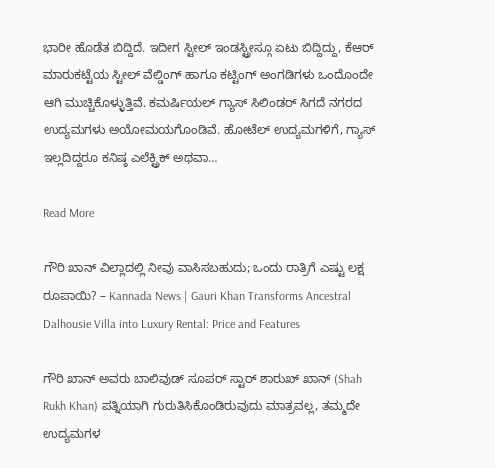ಭಾರೀ ಹೊಡೆತ ಬಿದ್ದಿದೆ. ಇದೀಗ ಸ್ಟೀಲ್ ಇಂಡಸ್ಟ್ರೀಸ್ಗೂ ಏಟು ಬಿದ್ದಿದ್ದು, ಕೆಆರ್ ಮಾರುಕಟ್ಟೆಯ ಸ್ಟೀಲ್ ವೆಲ್ಡಿಂಗ್ ಹಾಗೂ ಕಟ್ಟಿಂಗ್ ಅಂಗಡಿಗಳು ಒಂದೊಂದೇ ಆಗಿ ಮುಚ್ಚಿಕೊಳ್ಳುತ್ತಿವೆ. ಕಮರ್ಷಿಯಲ್ ಗ್ಯಾಸ್ ಸಿಲಿಂಡರ್ ಸಿಗದೆ ನಗರದ ಉದ್ಯಮಗಳು ಅಯೋಮಯಗೊಂಡಿವೆ. ಹೋಟೆಲ್ ಉದ್ಯಮಗಳಿಗೆ, ಗ್ಯಾಸ್ ಇಲ್ಲದಿದ್ದರೂ ಕನಿಷ್ಠ ಎಲೆಕ್ಟ್ರಿಕ್ ಅಥವಾ…

Read More

ಗೌರಿ ಖಾನ್ ವಿಲ್ಲಾದಲ್ಲಿ ನೀವು ವಾಸಿಸಬಹುದು; ಒಂದು ರಾತ್ರಿಗೆ ಎಷ್ಟು ಲಕ್ಷ ರೂಪಾಯಿ? – Kannada News | Gauri Khan Transforms Ancestral Dalhousie Villa into Luxury Rental: Price and Features

ಗೌರಿ ಖಾನ್ ಅವರು ಬಾಲಿವುಡ್ ಸೂಪರ್ ಸ್ಟಾರ್ ಶಾರುಖ್ ಖಾನ್ (Shah Rukh Khan) ಪತ್ನಿಯಾಗಿ ಗುರುತಿಸಿಕೊಂಡಿರುವುದು ಮಾತ್ರವಲ್ಲ, ತಮ್ಮದೇ ಉದ್ಯಮಗಳ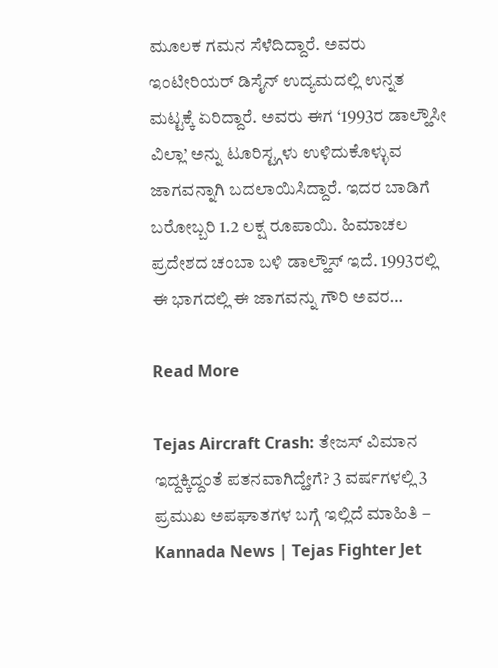ಮೂಲಕ ಗಮನ ಸೆಳೆದಿದ್ದಾರೆ. ಅವರು ಇಂಟೀರಿಯರ್ ಡಿಸೈನ್ ಉದ್ಯಮದಲ್ಲಿ ಉನ್ನತ ಮಟ್ಟಕ್ಕೆ ಏರಿದ್ದಾರೆ. ಅವರು ಈಗ ‘1993ರ ಡಾಲ್ಹೌಸೀ ವಿಲ್ಲಾ’ ಅನ್ನು ಟೂರಿಸ್ಟ್ಗಳು ಉಳಿದುಕೊಳ್ಳುವ ಜಾಗವನ್ನಾಗಿ ಬದಲಾಯಿಸಿದ್ದಾರೆ. ಇದರ ಬಾಡಿಗೆ ಬರೋಬ್ಬರಿ 1.2 ಲಕ್ಷ ರೂಪಾಯಿ. ಹಿಮಾಚಲ ಪ್ರದೇಶದ ಚಂಬಾ ಬಳಿ ಡಾಲ್ಹೌಸ್ ಇದೆ. 1993ರಲ್ಲಿ ಈ ಭಾಗದಲ್ಲಿ ಈ ಜಾಗವನ್ನು ಗೌರಿ ಅವರ…

Read More

Tejas Aircraft Crash: ತೇಜಸ್ ವಿಮಾನ ಇದ್ದಕ್ಕಿದ್ದಂತೆ ಪತನವಾಗಿದ್ಹೇಗೆ? 3 ವರ್ಷಗಳಲ್ಲಿ 3 ಪ್ರಮುಖ ಅಪಘಾತಗಳ ಬಗ್ಗೆ ಇಲ್ಲಿದೆ ಮಾಹಿತಿ – Kannada News | Tejas Fighter Jet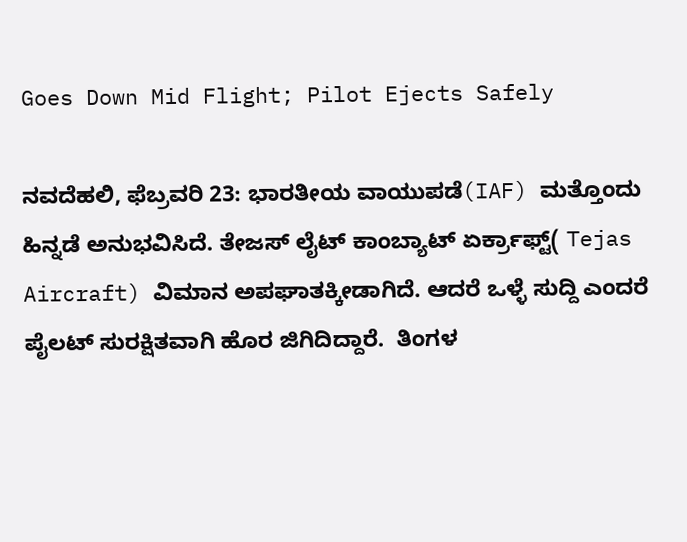Goes Down Mid Flight; Pilot Ejects Safely

ನವದೆಹಲಿ, ಫೆಬ್ರವರಿ 23: ಭಾರತೀಯ ವಾಯುಪಡೆ(IAF) ಮತ್ತೊಂದು ಹಿನ್ನಡೆ ಅನುಭವಿಸಿದೆ. ತೇಜಸ್ ಲೈಟ್ ಕಾಂಬ್ಯಾಟ್ ಏರ್ಕ್ರಾಫ್ಟ್( Tejas Aircraft) ವಿಮಾನ ಅಪಘಾತಕ್ಕೀಡಾಗಿದೆ. ಆದರೆ ಒಳ್ಳೆ ಸುದ್ದಿ ಎಂದರೆ ಪೈಲಟ್ ಸುರಕ್ಷಿತವಾಗಿ ಹೊರ ಜಿಗಿದಿದ್ದಾರೆ.  ತಿಂಗಳ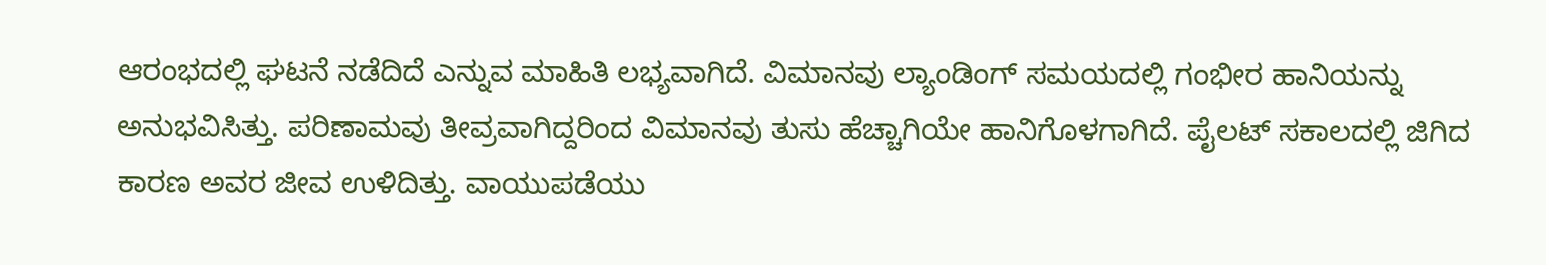ಆರಂಭದಲ್ಲಿ ಘಟನೆ ನಡೆದಿದೆ ಎನ್ನುವ ಮಾಹಿತಿ ಲಭ್ಯವಾಗಿದೆ. ವಿಮಾನವು ಲ್ಯಾಂಡಿಂಗ್ ಸಮಯದಲ್ಲಿ ಗಂಭೀರ ಹಾನಿಯನ್ನು ಅನುಭವಿಸಿತ್ತು. ಪರಿಣಾಮವು ತೀವ್ರವಾಗಿದ್ದರಿಂದ ವಿಮಾನವು ತುಸು ಹೆಚ್ಚಾಗಿಯೇ ಹಾನಿಗೊಳಗಾಗಿದೆ. ಪೈಲಟ್ ಸಕಾಲದಲ್ಲಿ ಜಿಗಿದ ಕಾರಣ ಅವರ ಜೀವ ಉಳಿದಿತ್ತು. ವಾಯುಪಡೆಯು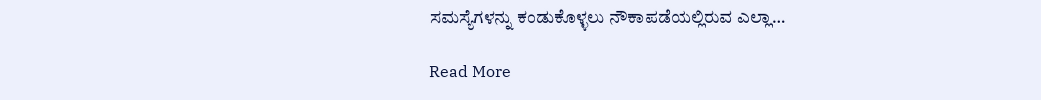ಸಮಸ್ಯೆಗಳನ್ನು ಕಂಡುಕೊಳ್ಳಲು ನೌಕಾಪಡೆಯಲ್ಲಿರುವ ಎಲ್ಲಾ…

Read More